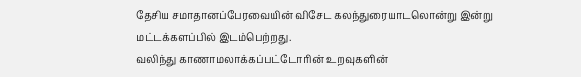தேசிய சமாதானப்பேரவையின் விசேட கலந்துரையாடலொன்று இன்று மட்டக்களப்பில் இடம்பெற்றது.
வலிந்து காணாமலாக்கப்பட்டோரின் உறவுகளின்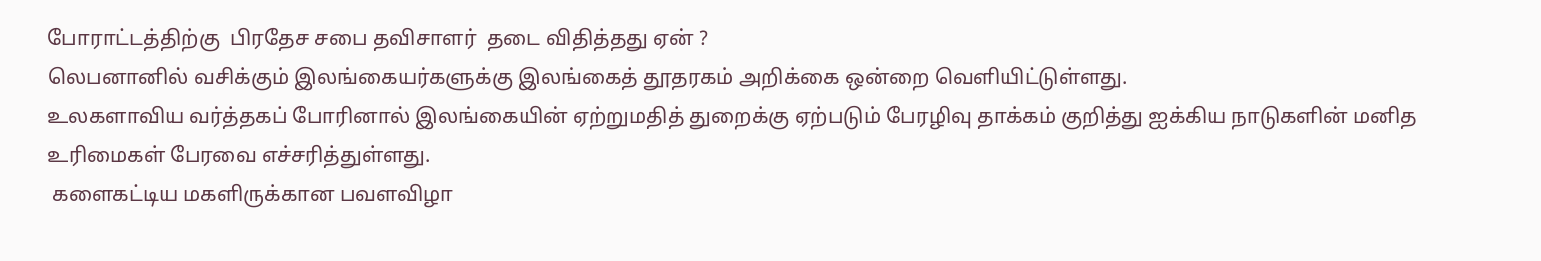போராட்டத்திற்கு  பிரதேச சபை தவிசாளர்  தடை விதித்தது ஏன் ?
லெபனானில் வசிக்கும் இலங்கையர்களுக்கு இலங்கைத் தூதரகம் அறிக்கை ஒன்றை வெளியிட்டுள்ளது.
உலகளாவிய வர்த்தகப் போரினால் இலங்கையின் ஏற்றுமதித் துறைக்கு ஏற்படும் பேரழிவு தாக்கம் குறித்து ஐக்கிய நாடுகளின் மனித உரிமைகள் பேரவை எச்சரித்துள்ளது.
 களைகட்டிய மகளிருக்கான பவளவிழா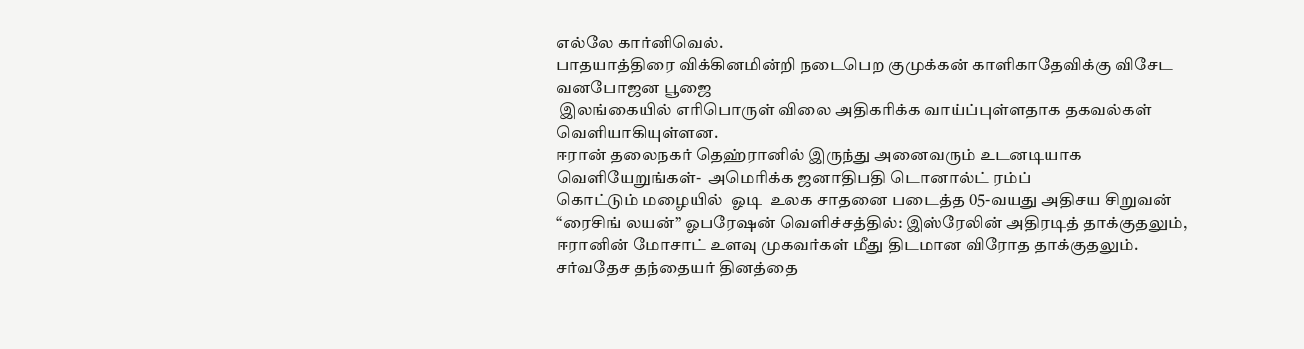எல்லே கார்னிவெல்.
பாதயாத்திரை விக்கினமின்றி நடைபெற குமுக்கன் காளிகாதேவிக்கு விசேட வனபோஜன பூஜை
 இலங்கையில் எரிபொருள் விலை அதிகரிக்க வாய்ப்புள்ளதாக தகவல்கள் வெளியாகியுள்ளன.
ஈரான் தலைநகர் தெஹ்ரானில் இருந்து அனைவரும் உடனடியாக வெளியேறுங்கள்-  அமெரிக்க‌ ஜனாதிபதி டொனால்ட் ரம்ப்
கொட்டும் மழையில்  ஓடி  உலக சாதனை படைத்த 05-வயது அதிசய சிறுவன்
“ரைசிங் லயன்” ஓபரேஷன் வெளிச்சத்தில்: இஸ்ரேலின் அதிரடித் தாக்குதலும், ஈரானின் மோசாட் உளவு முகவர்கள் மீது திடமான விரோத தாக்குதலும்.
சர்வதேச தந்தையர் தினத்தை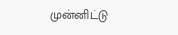முன்னிட்டு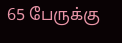65 பேருக்கு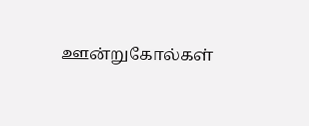ஊன்றுகோல்கள்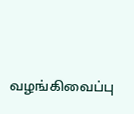வழங்கிவைப்பு